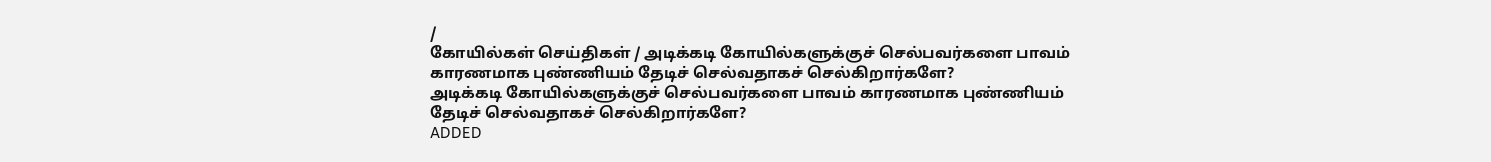/
கோயில்கள் செய்திகள் / அடிக்கடி கோயில்களுக்குச் செல்பவர்களை பாவம் காரணமாக புண்ணியம் தேடிச் செல்வதாகச் செல்கிறார்களே?
அடிக்கடி கோயில்களுக்குச் செல்பவர்களை பாவம் காரணமாக புண்ணியம் தேடிச் செல்வதாகச் செல்கிறார்களே?
ADDED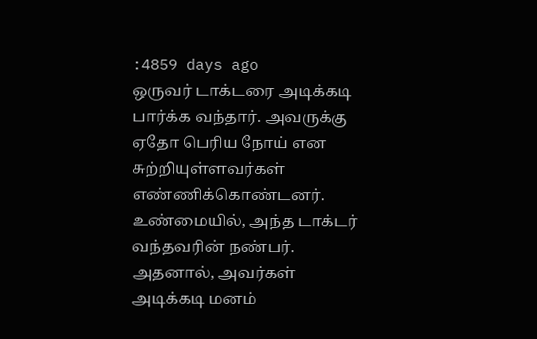:4859 days ago
ஒருவர் டாக்டரை அடிக்கடி பார்க்க வந்தார். அவருக்கு ஏதோ பெரிய நோய் என சுற்றியுள்ளவர்கள் எண்ணிக்கொண்டனர். உண்மையில், அந்த டாக்டர் வந்தவரின் நண்பர். அதனால், அவர்கள் அடிக்கடி மனம்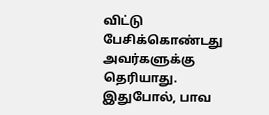விட்டு பேசிக்கொண்டது அவர்களுக்கு தெரியாது. இதுபோல், பாவ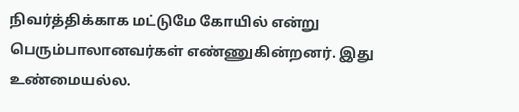நிவர்த்திக்காக மட்டுமே கோயில் என்று பெரும்பாலானவர்கள் எண்ணுகின்றனர். இது உண்மையல்ல.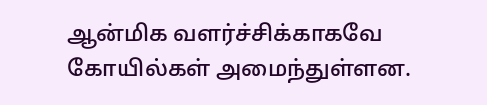ஆன்மிக வளர்ச்சிக்காகவே கோயில்கள் அமைந்துள்ளன.